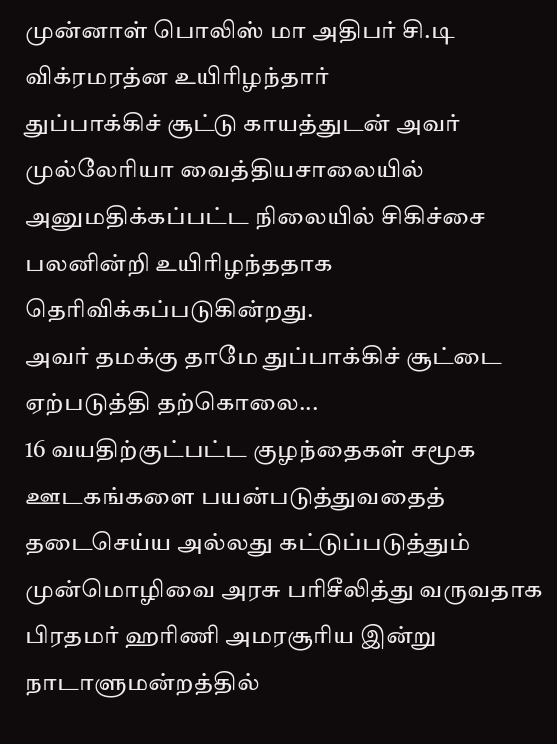முன்னாள் பொலிஸ் மா அதிபர் சி.டி விக்ரமரத்ன உயிரிழந்தார்
துப்பாக்கிச் சூட்டு காயத்துடன் அவர் முல்லேரியா வைத்தியசாலையில் அனுமதிக்கப்பட்ட நிலையில் சிகிச்சை பலனின்றி உயிரிழந்ததாக தெரிவிக்கப்படுகின்றது.
அவர் தமக்கு தாமே துப்பாக்கிச் சூட்டை ஏற்படுத்தி தற்கொலை...
16 வயதிற்குட்பட்ட குழந்தைகள் சமூக ஊடகங்களை பயன்படுத்துவதைத் தடைசெய்ய அல்லது கட்டுப்படுத்தும் முன்மொழிவை அரசு பரிசீலித்து வருவதாக பிரதமர் ஹரிணி அமரசூரிய இன்று நாடாளுமன்றத்தில்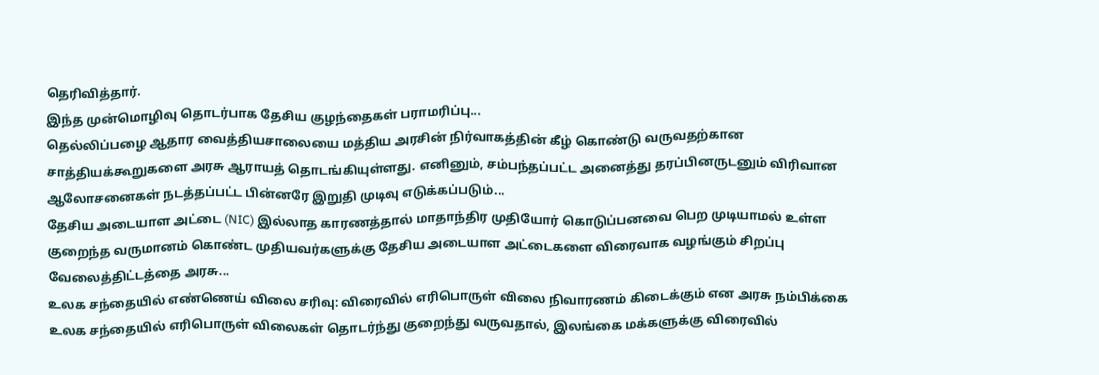தெரிவித்தார்.
இந்த முன்மொழிவு தொடர்பாக தேசிய குழந்தைகள் பராமரிப்பு...
தெல்லிப்பழை ஆதார வைத்தியசாலையை மத்திய அரசின் நிர்வாகத்தின் கீழ் கொண்டு வருவதற்கான சாத்தியக்கூறுகளை அரசு ஆராயத் தொடங்கியுள்ளது. எனினும், சம்பந்தப்பட்ட அனைத்து தரப்பினருடனும் விரிவான ஆலோசனைகள் நடத்தப்பட்ட பின்னரே இறுதி முடிவு எடுக்கப்படும்...
தேசிய அடையாள அட்டை (NIC) இல்லாத காரணத்தால் மாதாந்திர முதியோர் கொடுப்பனவை பெற முடியாமல் உள்ள குறைந்த வருமானம் கொண்ட முதியவர்களுக்கு தேசிய அடையாள அட்டைகளை விரைவாக வழங்கும் சிறப்பு வேலைத்திட்டத்தை அரசு...
உலக சந்தையில் எண்ணெய் விலை சரிவு: விரைவில் எரிபொருள் விலை நிவாரணம் கிடைக்கும் என அரசு நம்பிக்கை
உலக சந்தையில் எரிபொருள் விலைகள் தொடர்ந்து குறைந்து வருவதால், இலங்கை மக்களுக்கு விரைவில்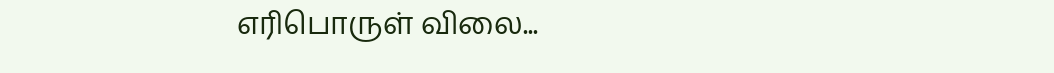எரிபொருள் விலை...